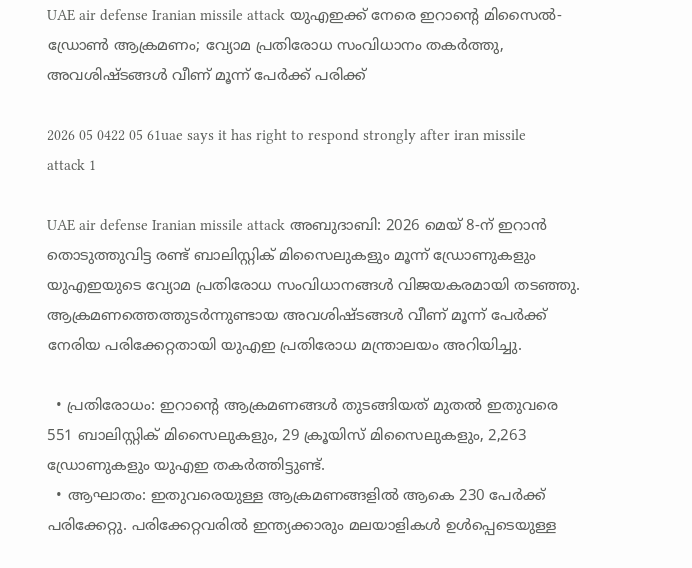UAE air defense Iranian missile attack യുഎഇക്ക് നേരെ ഇറാൻ്റെ മിസൈൽ-ഡ്രോൺ ആക്രമണം; വ്യോമ പ്രതിരോധ സംവിധാനം തകർത്തു, അവശിഷ്ടങ്ങൾ വീണ് മൂന്ന് പേർക്ക് പരിക്ക്

2026 05 0422 05 61uae says it has right to respond strongly after iran missile attack 1

UAE air defense Iranian missile attack അബുദാബി: 2026 മെയ് 8-ന് ഇറാൻ തൊടുത്തുവിട്ട രണ്ട് ബാലിസ്റ്റിക് മിസൈലുകളും മൂന്ന് ഡ്രോണുകളും യുഎഇയുടെ വ്യോമ പ്രതിരോധ സംവിധാനങ്ങൾ വിജയകരമായി തടഞ്ഞു. ആക്രമണത്തെത്തുടർന്നുണ്ടായ അവശിഷ്ടങ്ങൾ വീണ് മൂന്ന് പേർക്ക് നേരിയ പരിക്കേറ്റതായി യുഎഇ പ്രതിരോധ മന്ത്രാലയം അറിയിച്ചു.

  • പ്രതിരോധം: ഇറാൻ്റെ ആക്രമണങ്ങൾ തുടങ്ങിയത് മുതൽ ഇതുവരെ 551 ബാലിസ്റ്റിക് മിസൈലുകളും, 29 ക്രൂയിസ് മിസൈലുകളും, 2,263 ഡ്രോണുകളും യുഎഇ തകർത്തിട്ടുണ്ട്.
  • ആഘാതം: ഇതുവരെയുള്ള ആക്രമണങ്ങളിൽ ആകെ 230 പേർക്ക് പരിക്കേറ്റു. പരിക്കേറ്റവരിൽ ഇന്ത്യക്കാരും മലയാളികൾ ഉൾപ്പെടെയുള്ള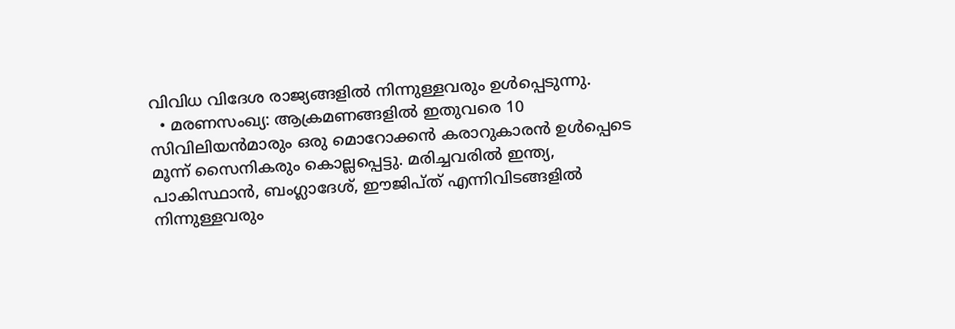വിവിധ വിദേശ രാജ്യങ്ങളിൽ നിന്നുള്ളവരും ഉൾപ്പെടുന്നു.
  • മരണസംഖ്യ: ആക്രമണങ്ങളിൽ ഇതുവരെ 10 സിവിലിയൻമാരും ഒരു മൊറോക്കൻ കരാറുകാരൻ ഉൾപ്പെടെ മൂന്ന് സൈനികരും കൊല്ലപ്പെട്ടു. മരിച്ചവരിൽ ഇന്ത്യ, പാകിസ്ഥാൻ, ബംഗ്ലാദേശ്, ഈജിപ്ത് എന്നിവിടങ്ങളിൽ നിന്നുള്ളവരും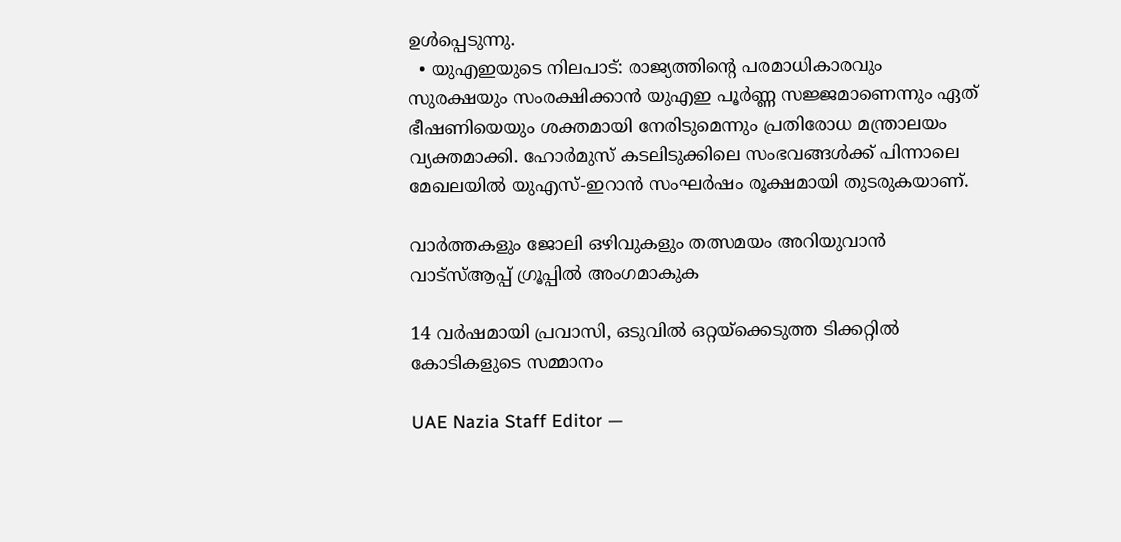ഉൾപ്പെടുന്നു.
  • യുഎഇയുടെ നിലപാട്: രാജ്യത്തിൻ്റെ പരമാധികാരവും സുരക്ഷയും സംരക്ഷിക്കാൻ യുഎഇ പൂർണ്ണ സജ്ജമാണെന്നും ഏത് ഭീഷണിയെയും ശക്തമായി നേരിടുമെന്നും പ്രതിരോധ മന്ത്രാലയം വ്യക്തമാക്കി. ഹോർമുസ് കടലിടുക്കിലെ സംഭവങ്ങൾക്ക് പിന്നാലെ മേഖലയിൽ യുഎസ്-ഇറാൻ സംഘർഷം രൂക്ഷമായി തുടരുകയാണ്.

വാർത്തകളും ജോലി ഒഴിവുകളും തത്സമയം അറിയുവാൻ വാട്സ്ആപ്പ് ഗ്രൂപ്പിൽ അംഗമാകുക

14 വർഷമായി പ്രവാസി, ഒടുവിൽ ഒറ്റയ്ക്കെടുത്ത ടിക്കറ്റിൽ കോടികളുടെ സമ്മാനം

UAE Nazia Staff Editor —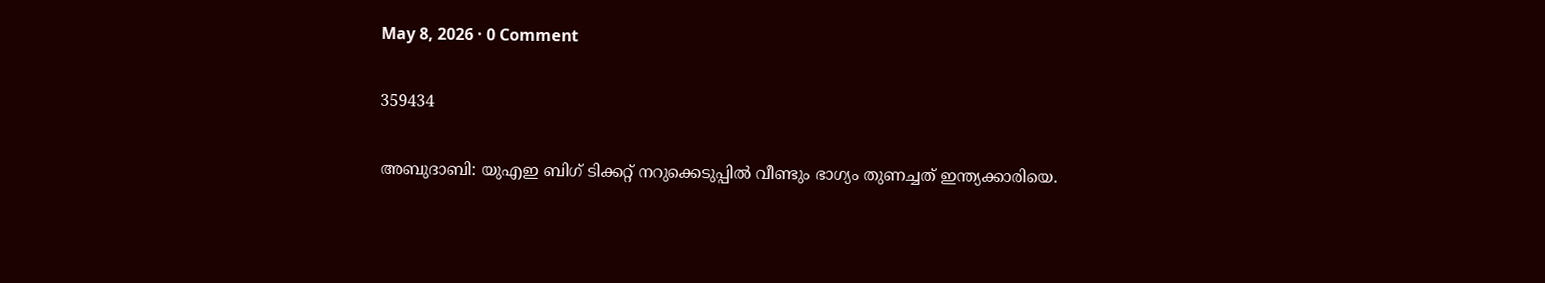May 8, 2026 · 0 Comment

359434

അബുദാബി: യുഎഇ ബിഗ് ടിക്കറ്റ് നറുക്കെടുപ്പിൽ വീണ്ടും ഭാഗ്യം തുണച്ചത് ഇന്ത്യക്കാരിയെ.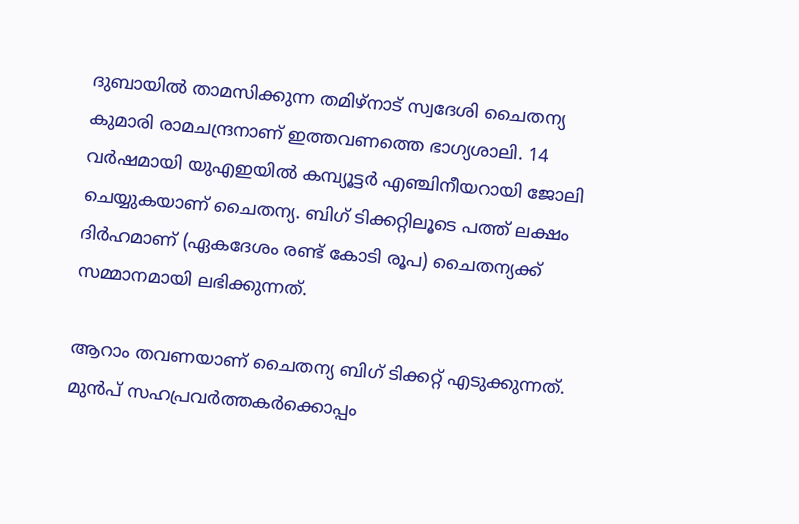ദുബായിൽ താമസിക്കുന്ന തമിഴ്‌നാട് സ്വദേശി ചൈതന്യ കുമാ‌രി രാമചന്ദ്രനാണ് ഇത്തവണത്തെ ഭാഗ്യശാലി. 14 വർഷമായി യുഎഇയിൽ കമ്പ്യൂട്ടർ എ‌ഞ്ചിനീയറായി ജോലി ചെയ്യുകയാണ് ചൈതന്യ. ബിഗ് ടിക്കറ്റിലൂടെ പത്ത് ലക്ഷം ദിർഹമാണ് (ഏകദേശം രണ്ട് കോടി രൂപ) ചൈതന്യക്ക് സമ്മാനമായി ലഭിക്കുന്നത്.

ആറാം തവണയാണ് ചൈതന്യ ബിഗ് ടിക്കറ്റ് എടുക്കുന്നത്. മുൻപ് സഹപ്രവർത്തകർക്കൊപ്പം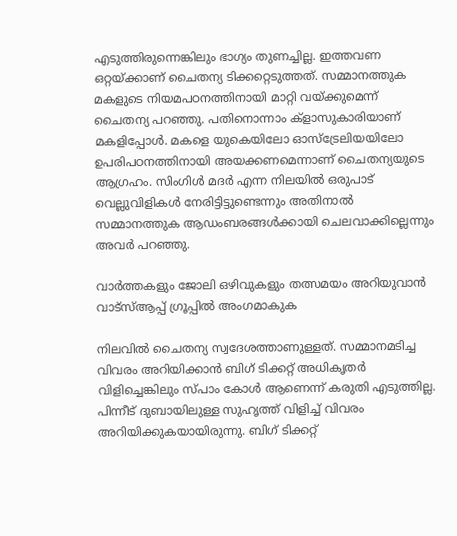എടുത്തിരുന്നെങ്കിലും ഭാഗ്യം തുണച്ചില്ല. ഇത്തവണ ഒറ്റയ്ക്കാണ് ചൈതന്യ ടിക്കറ്റെടുത്തത്. സമ്മാനത്തുക മകളുടെ നിയമപഠനത്തിനായി മാറ്റി വയ്ക്കുമെന്ന് ചൈതന്യ പറഞ്ഞു. പതിനൊന്നാം ക്ളാസുകാരിയാണ് മകളിപ്പോൾ. മകളെ യുകെയിലോ ഓസ്‌ട്രേലിയയിലോ ഉപരിപഠനത്തിനായി അയക്കണമെന്നാണ് ചൈതന്യയുടെ ആഗ്രഹം. സിംഗിൾ മദർ എന്ന നിലയിൽ ഒരുപാട് വെല്ലുവിളികൾ നേരിട്ടിട്ടുണ്ടെന്നും അതിനാൽ സമ്മാനത്തുക ആഡംബരങ്ങൾക്കായി ചെലവാക്കില്ലെന്നും അവർ പറഞ്ഞു.

വാർത്തകളും ജോലി ഒഴിവുകളും തത്സമയം അറിയുവാൻ വാട്സ്ആപ്പ് ഗ്രൂപ്പിൽ അംഗമാകുക

നിലവിൽ ചൈതന്യ സ്വദേശത്താണുള്ളത്. സമ്മാനമടിച്ച വിവരം അറിയിക്കാൻ ബിഗ് ടിക്കറ്റ് അധികൃതർ വിളിച്ചെങ്കിലും സ്‌പാം കോൾ ആണെന്ന് കരുതി എടുത്തില്ല. പിന്നീട് ദുബായിലുള്ള സുഹൃത്ത് വിളിച്ച് വിവരം അറിയിക്കുകയായിരുന്നു. ബിഗ് ടിക്കറ്റ്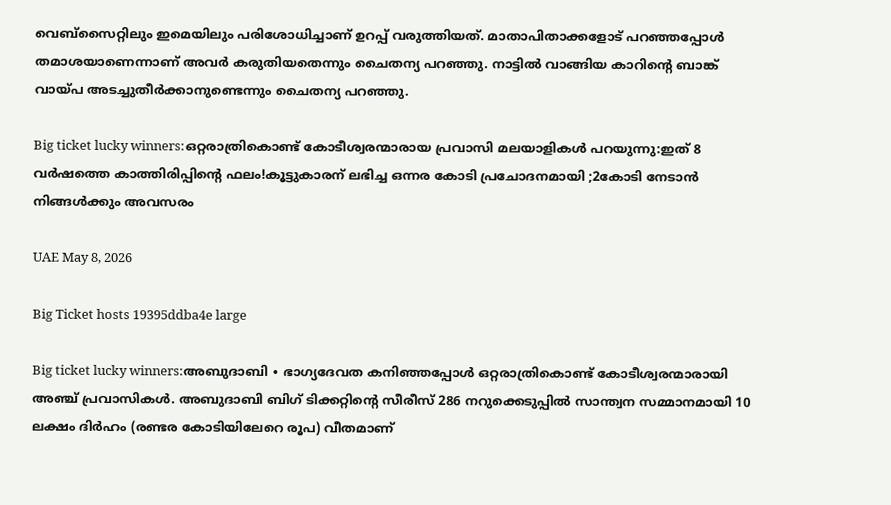വെബ്‌സൈറ്റിലും ഇമെയിലും പരിശോധിച്ചാണ് ഉറപ്പ് വരുത്തിയത്. മാതാപിതാക്കളോട് പറഞ്ഞപ്പോൾ തമാശയാണെന്നാണ് അവർ കരുതിയതെന്നും ചൈതന്യ പറഞ്ഞു. നാട്ടിൽ വാങ്ങിയ കാറിന്റെ ബാങ്ക് വായ്‌പ അടച്ചുതീർക്കാനുണ്ടെന്നും ചൈതന്യ പറഞ്ഞു.

Big ticket lucky winners:ഒറ്റരാത്രികൊണ്ട് കോടീശ്വരന്മാരായ പ്രവാസി മലയാളികൾ പറയുന്നു:ഇത് 8 വർഷത്തെ കാത്തിരിപ്പിന്റെ ഫലം!കൂട്ടുകാരന് ലഭിച്ച ഒന്നര കോടി പ്രചോദനമായി ;2കോടി നേടാൻ നിങ്ങൾക്കും അവസരം

UAE May 8, 2026

Big Ticket hosts 19395ddba4e large

Big ticket lucky winners:അബുദാബി ∙ ഭാഗ്യദേവത കനിഞ്ഞപ്പോൾ ഒറ്റരാത്രികൊണ്ട് കോടീശ്വരന്മാരായി അഞ്ച് പ്രവാസികൾ. അബുദാബി ബിഗ് ടിക്കറ്റിന്റെ സീരീസ് 286 നറുക്കെടുപ്പിൽ സാന്ത്വന സമ്മാനമായി 10 ലക്ഷം ദിർഹം (രണ്ടര കോടിയിലേറെ രൂപ) വീതമാണ്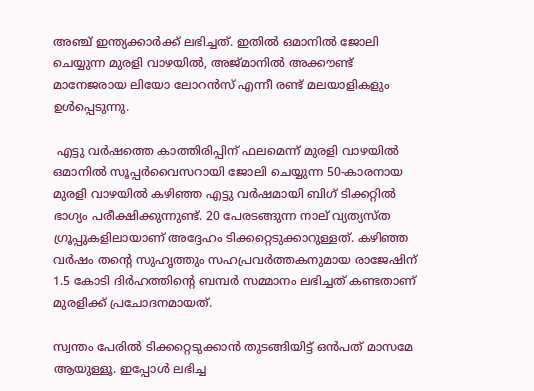അഞ്ച് ഇന്ത്യക്കാർക്ക് ലഭിച്ചത്. ഇതിൽ ഒമാനിൽ ജോലി ചെയ്യുന്ന മുരളി വാഴയിൽ, അജ്മാനിൽ അക്കൗണ്ട് മാനേജരായ ലിയോ ലോറൻസ് എന്നീ രണ്ട് മലയാളികളും ഉൾപ്പെടുന്നു.

 എട്ടു വർഷത്തെ കാത്തിരിപ്പിന് ഫലമെന്ന് മുരളി വാഴയിൽ
ഒമാനിൽ സൂപ്പർവൈസറായി ജോലി ചെയ്യുന്ന 50-കാരനായ മുരളി വാഴയിൽ കഴിഞ്ഞ എട്ടു വർഷമായി ബിഗ് ടിക്കറ്റിൽ ഭാഗ്യം പരീക്ഷിക്കുന്നുണ്ട്. 20 പേരടങ്ങുന്ന നാല് വ്യത്യസ്ത ഗ്രൂപ്പുകളിലായാണ് അദ്ദേഹം ടിക്കറ്റെടുക്കാറുള്ളത്. കഴിഞ്ഞ വർഷം തന്റെ സുഹൃത്തും സഹപ്രവർത്തകനുമായ രാജേഷിന് 1.5 കോടി ദിർഹത്തിന്റെ ബമ്പർ സമ്മാനം ലഭിച്ചത് കണ്ടതാണ് മുരളിക്ക് പ്രചോദനമായത്.

സ്വന്തം പേരിൽ ടിക്കറ്റെടുക്കാൻ തുടങ്ങിയിട്ട് ഒൻപത് മാസമേ ആയുള്ളൂ. ഇപ്പോൾ ലഭിച്ച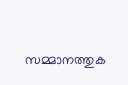സമ്മാനത്തുക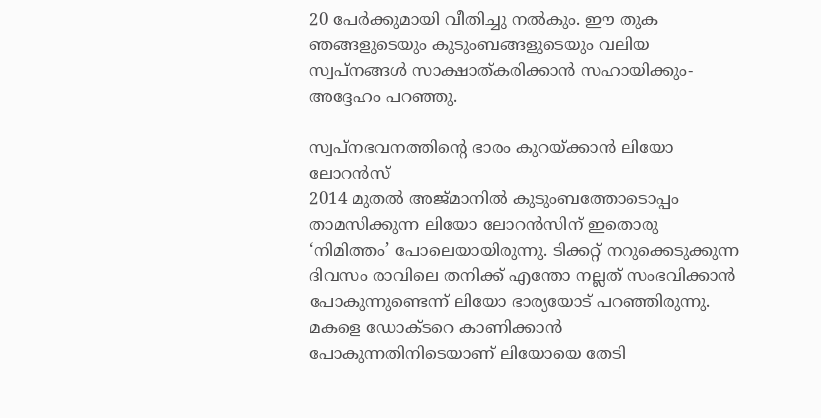20 പേർക്കുമായി വീതിച്ചു നൽകും. ഈ തുക ഞങ്ങളുടെയും കുടുംബങ്ങളുടെയും വലിയ സ്വപ്നങ്ങൾ സാക്ഷാത്കരിക്കാൻ സഹായിക്കും- അദ്ദേഹം പറഞ്ഞു.

സ്വപ്നഭവനത്തിന്റെ ഭാരം കുറയ്ക്കാൻ ലിയോ ലോറൻസ്
2014 മുതൽ അജ്മാനിൽ കുടുംബത്തോടൊപ്പം താമസിക്കുന്ന ലിയോ ലോറൻസിന് ഇതൊരു ‘നിമിത്തം’ പോലെയായിരുന്നു. ടിക്കറ്റ് നറുക്കെടുക്കുന്ന ദിവസം രാവിലെ തനിക്ക് എന്തോ നല്ലത് സംഭവിക്കാൻ പോകുന്നുണ്ടെന്ന് ലിയോ ഭാര്യയോട് പറഞ്ഞിരുന്നു. മകളെ ഡോക്ടറെ കാണിക്കാൻ പോകുന്നതിനിടെയാണ് ലിയോയെ തേടി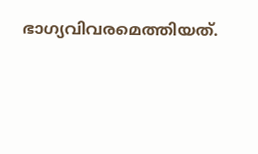ഭാഗ്യവിവരമെത്തിയത്.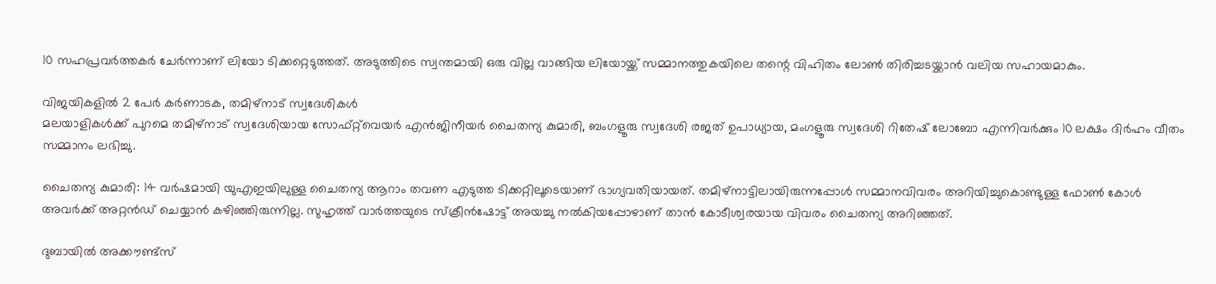10 സഹപ്രവർത്തകർ ചേർന്നാണ് ലിയോ ടിക്കറ്റെടുത്തത്. അടുത്തിടെ സ്വന്തമായി ഒരു വില്ല വാങ്ങിയ ലിയോയ്ക്ക് സമ്മാനത്തുകയിലെ തന്റെ വിഹിതം ലോൺ തിരിച്ചടയ്ക്കാൻ വലിയ സഹായമാകും.

വിജയികളിൽ 2 പേർ കർണാടക, തമിഴ്നാട് സ്വദേശികൾ
മലയാളികൾക്ക് പുറമെ തമിഴ്നാട് സ്വദേശിയായ സോഫ്റ്റ്‌വെയർ എൻജിനീയർ ചൈതന്യ കുമാരി, ബംഗളൂരു സ്വദേശി രജത് ഉപാധ്യായ, മംഗളൂരു സ്വദേശി റിതേഷ് ലോബോ എന്നിവർക്കും 10 ലക്ഷം ദിർഹം വീതം സമ്മാനം ലഭിച്ചു.

ചൈതന്യ കുമാരി: 14 വർഷമായി യുഎഇയിലുള്ള ചൈതന്യ ആറാം തവണ എടുത്ത ടിക്കറ്റിലൂടെയാണ് ഭാഗ്യവതിയായത്. തമിഴ്‌നാട്ടിലായിരുന്നപ്പോൾ സമ്മാനവിവരം അറിയിച്ചുകൊണ്ടുള്ള ഫോൺ കോൾ അവർക്ക് അറ്റൻഡ് ചെയ്യാൻ കഴിഞ്ഞിരുന്നില്ല. സുഹൃത്ത് വാർത്തയുടെ സ്ക്രീൻഷോട്ട് അയച്ചു നൽകിയപ്പോഴാണ് താൻ കോടീശ്വരയായ വിവരം ചൈതന്യ അറിഞ്ഞത്.

ദുബായിൽ അക്കൗണ്ട്സ്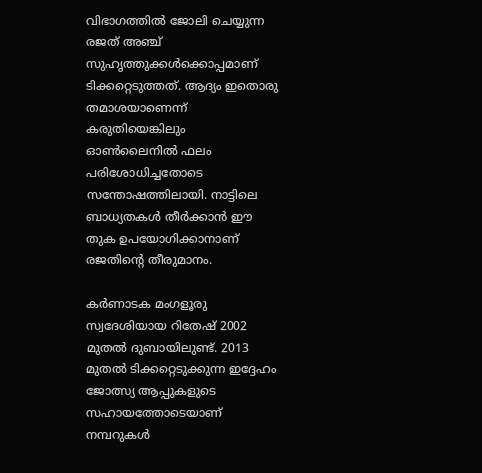വിഭാഗത്തിൽ ജോലി ചെയ്യുന്ന രജത് അഞ്ച് സുഹൃത്തുക്കൾക്കൊപ്പമാണ് ടിക്കറ്റെടുത്തത്. ആദ്യം ഇതൊരു തമാശയാണെന്ന് കരുതിയെങ്കിലും ഓൺലൈനിൽ ഫലം പരിശോധിച്ചതോടെ സന്തോഷത്തിലായി. നാട്ടിലെ ബാധ്യതകൾ തീർക്കാൻ ഈ തുക ഉപയോഗിക്കാനാണ് രജതിന്റെ തീരുമാനം.

കർണാടക മംഗളൂരു സ്വദേശിയായ റിതേഷ് 2002 മുതൽ ദുബായിലുണ്ട്. 2013 മുതൽ ടിക്കറ്റെടുക്കുന്ന ഇദ്ദേഹം ജോത്സ്യ ആപ്പുകളുടെ സഹായത്തോടെയാണ് നമ്പറുകൾ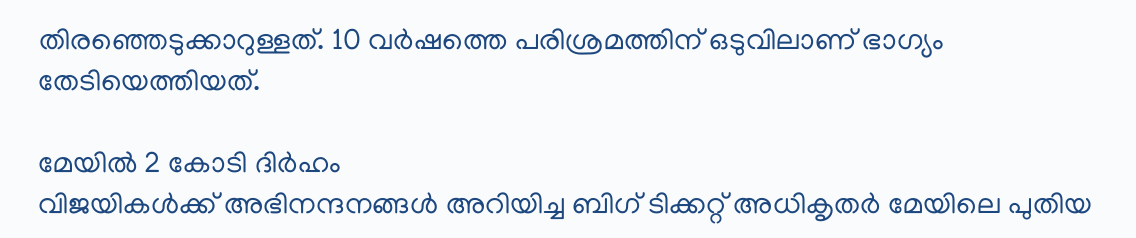തിരഞ്ഞെടുക്കാറുള്ളത്. 10 വർഷത്തെ പരിശ്രമത്തിന് ഒടുവിലാണ് ഭാഗ്യം തേടിയെത്തിയത്.

മേയിൽ 2 കോടി ദിർഹം
വിജയികൾക്ക് അഭിനന്ദനങ്ങൾ അറിയിച്ച ബിഗ് ടിക്കറ്റ് അധികൃതർ മേയിലെ പുതിയ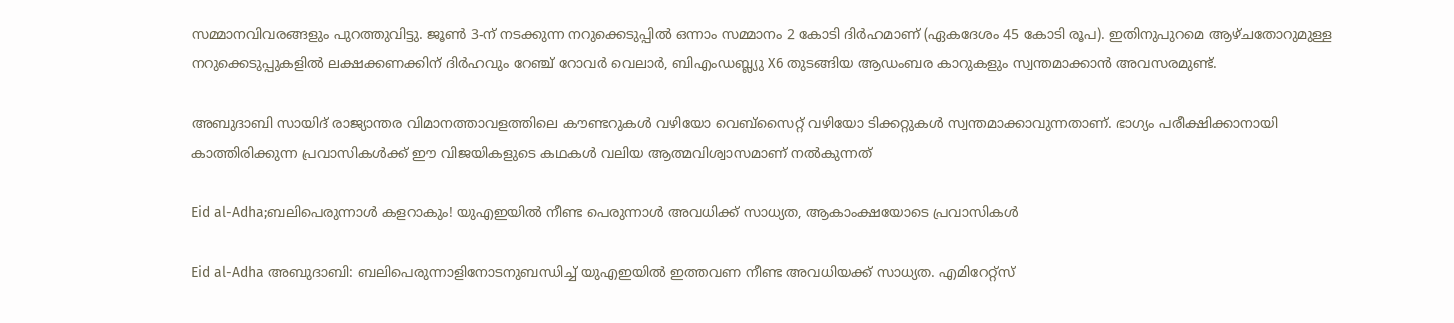സമ്മാനവിവരങ്ങളും പുറത്തുവിട്ടു. ജൂൺ 3-ന് നടക്കുന്ന നറുക്കെടുപ്പിൽ ഒന്നാം സമ്മാനം 2 കോടി ദിർഹമാണ് (ഏകദേശം 45 കോടി രൂപ). ഇതിനുപുറമെ ആഴ്ചതോറുമുള്ള നറുക്കെടുപ്പുകളിൽ ലക്ഷക്കണക്കിന് ദിർഹവും റേഞ്ച് റോവർ വെലാർ, ബിഎംഡബ്ല്യു X6 തുടങ്ങിയ ആഡംബര കാറുകളും സ്വന്തമാക്കാൻ അവസരമുണ്ട്.

അബുദാബി സായിദ് രാജ്യാന്തര വിമാനത്താവളത്തിലെ കൗണ്ടറുകൾ വഴിയോ വെബ്സൈറ്റ് വഴിയോ ടിക്കറ്റുകൾ സ്വന്തമാക്കാവുന്നതാണ്. ഭാഗ്യം പരീക്ഷിക്കാനായി കാത്തിരിക്കുന്ന പ്രവാസികൾക്ക് ഈ വിജയികളുടെ കഥകൾ വലിയ ആത്മവിശ്വാസമാണ് നൽകുന്നത്

Eid al-Adha;ബലിപെരുന്നാൾ കളറാകും! യുഎഇയിൽ നീണ്ട പെരുന്നാൾ അവധിക്ക് സാധ്യത, ആകാംക്ഷയോടെ പ്രവാസികൾ

Eid al-Adha അബുദാബി: ബലിപെരുന്നാളിനോടനുബന്ധിച്ച് യുഎഇയിൽ ഇത്തവണ നീണ്ട അവധിയക്ക് സാധ്യത. എമിറേറ്റ്സ്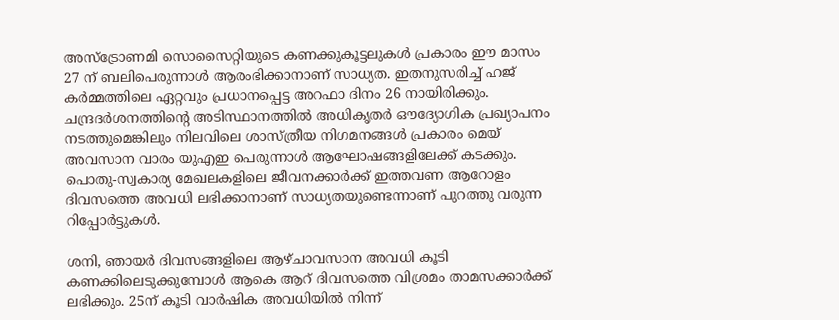അസ്ട്രോണമി സൊസൈറ്റിയുടെ കണക്കുകൂട്ടലുകൾ പ്രകാരം ഈ മാസം 27 ന് ബലിപെരുന്നാൾ ആരംഭിക്കാനാണ് സാധ്യത. ഇതനുസരിച്ച് ഹജ് കർമ്മത്തിലെ ഏറ്റവും പ്രധാനപ്പെട്ട അറഫാ ദിനം 26 നായിരിക്കും. ചന്ദ്രദർശനത്തിന്റെ അടിസ്ഥാനത്തിൽ അധികൃതർ ഔദ്യോഗിക പ്രഖ്യാപനം നടത്തുമെങ്കിലും നിലവിലെ ശാസ്ത്രീയ നിഗമനങ്ങൾ പ്രകാരം മെയ് അവസാന വാരം യുഎഇ പെരുന്നാൾ ആഘോഷങ്ങളിലേക്ക് കടക്കും. പൊതു-സ്വകാര്യ മേഖലകളിലെ ജീവനക്കാർക്ക് ഇത്തവണ ആറോളം ദിവസത്തെ അവധി ലഭിക്കാനാണ് സാധ്യതയുണ്ടെന്നാണ് പുറത്തു വരുന്ന റിപ്പോർട്ടുകൾ.

ശനി, ഞായർ ദിവസങ്ങളിലെ ആഴ്ചാവസാന അവധി കൂടി കണക്കിലെടുക്കുമ്പോൾ ആകെ ആറ് ദിവസത്തെ വിശ്രമം താമസക്കാർക്ക് ലഭിക്കും. 25ന് കൂടി വാർഷിക അവധിയിൽ നിന്ന്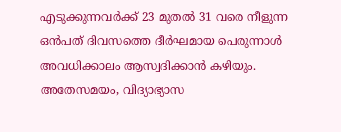എടുക്കുന്നവർക്ക് 23 മുതൽ 31 വരെ നീളുന്ന ഒൻപത് ദിവസത്തെ ദീർഘമായ പെരുന്നാൾ അവധിക്കാലം ആസ്വദിക്കാൻ കഴിയും. അതേസമയം, വിദ്യാഭ്യാസ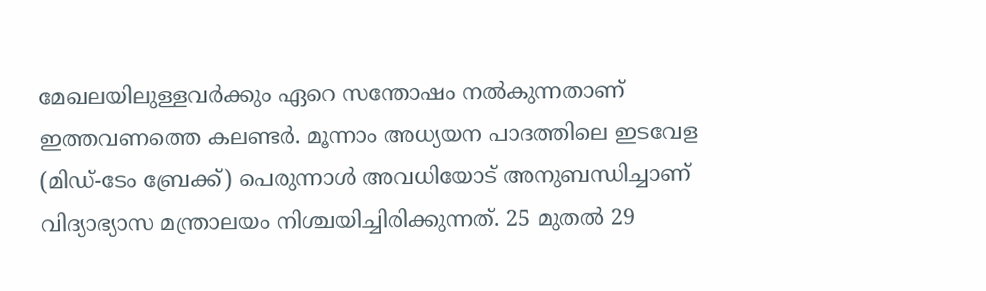മേഖലയിലുള്ളവർക്കും ഏറെ സന്തോഷം നൽകുന്നതാണ് ഇത്തവണത്തെ കലണ്ടർ. മൂന്നാം അധ്യയന പാദത്തിലെ ഇടവേള (മിഡ്-ടേം ബ്രേക്ക്) പെരുന്നാൾ അവധിയോട് അനുബന്ധിച്ചാണ് വിദ്യാഭ്യാസ മന്ത്രാലയം നിശ്ചയിച്ചിരിക്കുന്നത്. 25 മുതൽ 29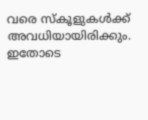വരെ സ്‌കൂളുകൾക്ക് അവധിയായിരിക്കും. ഇതോടെ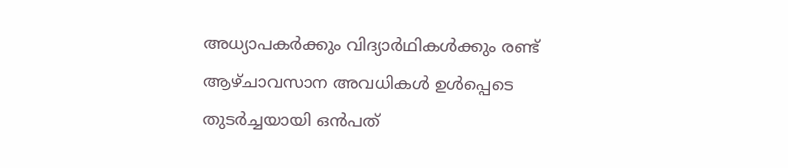അധ്യാപകർക്കും വിദ്യാർഥികൾക്കും രണ്ട് ആഴ്ചാവസാന അവധികൾ ഉൾപ്പെടെ തുടർച്ചയായി ഒൻപത്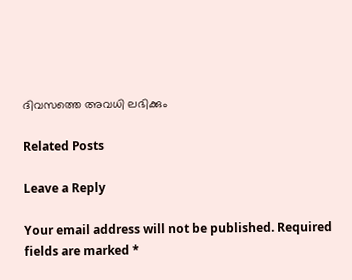ദിവസത്തെ അവധി ലഭിക്കും

Related Posts

Leave a Reply

Your email address will not be published. Required fields are marked *